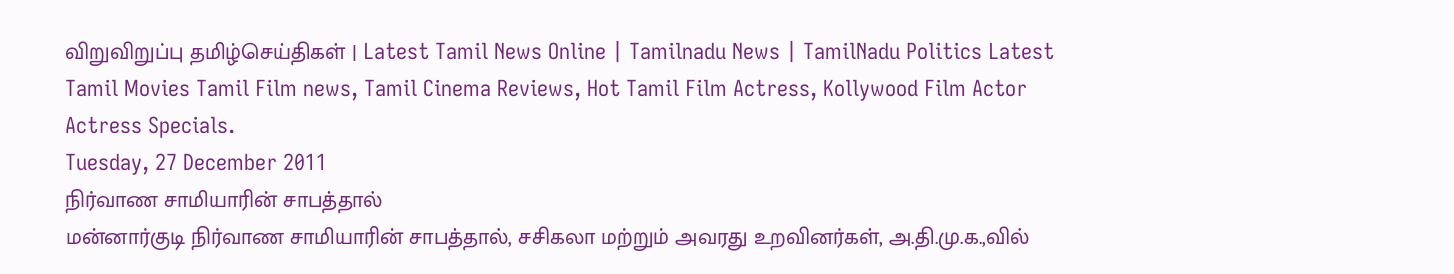விறுவிறுப்பு தமிழ்செய்திகள் | Latest Tamil News Online | Tamilnadu News | TamilNadu Politics Latest Tamil Movies Tamil Film news, Tamil Cinema Reviews, Hot Tamil Film Actress, Kollywood Film Actor Actress Specials.
Tuesday, 27 December 2011
நிர்வாண சாமியாரின் சாபத்தால்
மன்னார்குடி நிர்வாண சாமியாரின் சாபத்தால், சசிகலா மற்றும் அவரது உறவினர்கள், அ.தி.மு.க.,வில்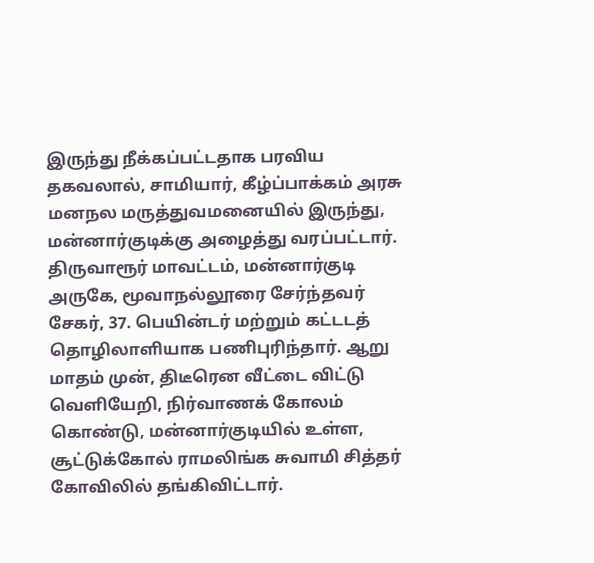இருந்து நீக்கப்பட்டதாக பரவிய தகவலால், சாமியார், கீழ்ப்பாக்கம் அரசு மனநல மருத்துவமனையில் இருந்து, மன்னார்குடிக்கு அழைத்து வரப்பட்டார். திருவாரூர் மாவட்டம், மன்னார்குடி அருகே, மூவாநல்லூரை சேர்ந்தவர் சேகர், 37. பெயின்டர் மற்றும் கட்டடத் தொழிலாளியாக பணிபுரிந்தார். ஆறு மாதம் முன், திடீரென வீட்டை விட்டு வெளியேறி, நிர்வாணக் கோலம் கொண்டு, மன்னார்குடியில் உள்ள, சூட்டுக்கோல் ராமலிங்க சுவாமி சித்தர் கோவிலில் தங்கிவிட்டார்.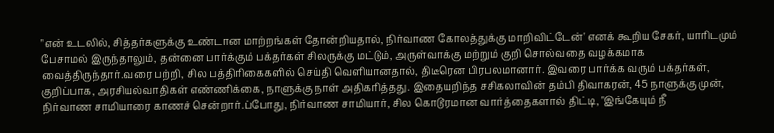"என் உடலில், சித்தர்களுக்கு உண்டான மாற்றங்கள் தோன்றியதால், நிர்வாண கோலத்துக்கு மாறிவிட்டேன்' எனக் கூறிய சேகர், யாரிடமும் பேசாமல் இருந்தாலும், தன்னை பார்க்கும் பக்தர்கள் சிலருக்கு மட்டும், அருள்வாக்கு மற்றும் குறி சொல்வதை வழக்கமாக வைத்திருந்தார்.வரை பற்றி, சில பத்திரிகைகளில் செய்தி வெளியானதால், திடீரென பிரபலமானார். இவரை பார்க்க வரும் பக்தர்கள், குறிப்பாக, அரசியல்வாதிகள் எண்ணிக்கை, நாளுக்கு நாள் அதிகரித்தது. இதையறிந்த சசிகலாவின் தம்பி திவாகரன், 45 நாளுக்கு முன், நிர்வாண சாமியாரை காணச் சென்றார்.ப்போது, நிர்வாண சாமியார், சில கொடூரமான வார்த்தைகளால் திட்டி, "இங்கேயும் நீ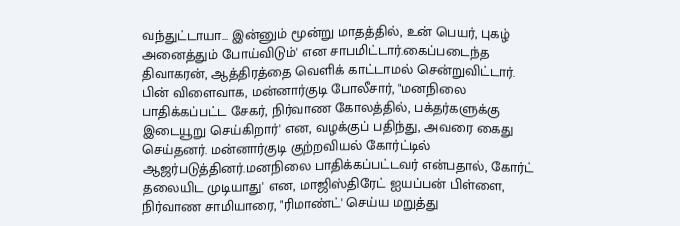வந்துட்டாயா... இன்னும் மூன்று மாதத்தில், உன் பெயர், புகழ் அனைத்தும் போய்விடும்' என சாபமிட்டார்.கைப்படைந்த திவாகரன், ஆத்திரத்தை வெளிக் காட்டாமல் சென்றுவிட்டார். பின் விளைவாக, மன்னார்குடி போலீசார், "மனநிலை பாதிக்கப்பட்ட சேகர், நிர்வாண கோலத்தில், பக்தர்களுக்கு இடையூறு செய்கிறார்' என, வழக்குப் பதிந்து, அவரை கைது செய்தனர். மன்னார்குடி குற்றவியல் கோர்ட்டில் ஆஜர்படுத்தினர்.மனநிலை பாதிக்கப்பட்டவர் என்பதால், கோர்ட் தலையிட முடியாது' என, மாஜிஸ்திரேட் ஐயப்பன் பிள்ளை, நிர்வாண சாமியாரை, "ரிமாண்ட்' செய்ய மறுத்து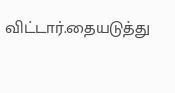விட்டார்.தையடுத்து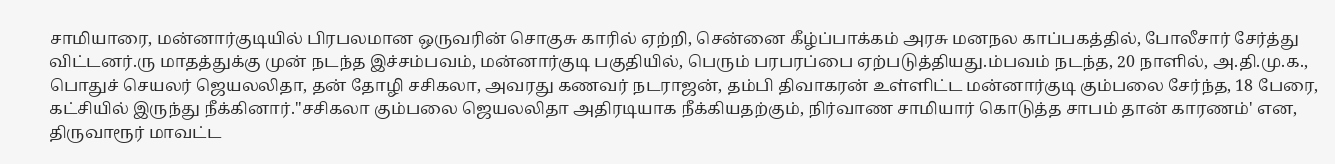சாமியாரை, மன்னார்குடியில் பிரபலமான ஒருவரின் சொகுசு காரில் ஏற்றி, சென்னை கீழ்ப்பாக்கம் அரசு மனநல காப்பகத்தில், போலீசார் சேர்த்து விட்டனர்.ரு மாதத்துக்கு முன் நடந்த இச்சம்பவம், மன்னார்குடி பகுதியில், பெரும் பரபரப்பை ஏற்படுத்தியது.ம்பவம் நடந்த, 20 நாளில், அ.தி.மு.க., பொதுச் செயலர் ஜெயலலிதா, தன் தோழி சசிகலா, அவரது கணவர் நடராஜன், தம்பி திவாகரன் உள்ளிட்ட மன்னார்குடி கும்பலை சேர்ந்த, 18 பேரை, கட்சியில் இருந்து நீக்கினார்."சசிகலா கும்பலை ஜெயலலிதா அதிரடியாக நீக்கியதற்கும், நிர்வாண சாமியார் கொடுத்த சாபம் தான் காரணம்' என, திருவாரூர் மாவட்ட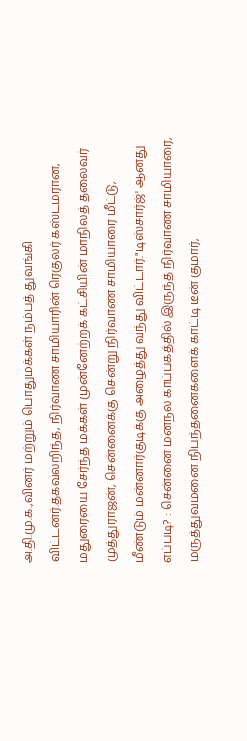அ.தி.மு.க.,வினர் மற்றும் பொதுமக்கள் நம்பத் துவங்கி விட்டனர்.தகவலறிந்த, நிர்வாண சாமியாரின் ரெகுலர் கஸ்டமரான, மதுரையை சேர்ந்த மக்கள் முன்னேற்றக் கட்சியின் மாநிலத் தலைவர் முத்துராஜன், சென்னைக்கு சென்று நிர்வாண சாமியாரை மீட்டு, மீண்டும் மன்னார்குடிக்கு அழைத்து வந்து விட்டார்."டிஸ்சார்ஜ்' ஆனது எப்படி? : சென்னை மனநல காப்பகத்தில் இருந்த நிர்வாண சாமியாரை, மருத்துவமனை நிபந்தனைகளைக் காட்டி டீன் குமார்,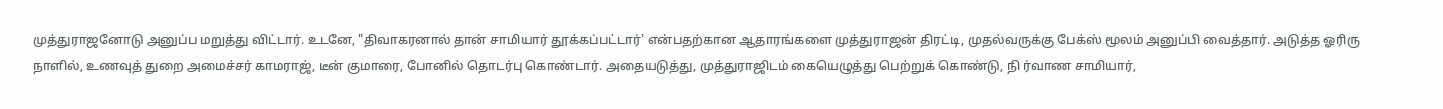முத்துராஜனோடு அனுப்ப மறுத்து விட்டார். உடனே, "திவாகரனால் தான் சாமியார் தூக்கப்பட்டார்' என்பதற்கான ஆதாரங்களை முத்துராஜன் திரட்டி, முதல்வருக்கு பேக்ஸ் மூலம் அனுப்பி வைத்தார். அடுத்த ஓரிரு நாளில், உணவுத் துறை அமைச்சர் காமராஜ், டீன் குமாரை, போனில் தொடர்பு கொண்டார். அதையடுத்து, முத்துராஜிடம் கையெழுத்து பெற்றுக் கொண்டு, நி ர்வாண சாமியார்,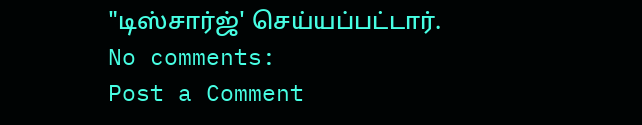"டிஸ்சார்ஜ்' செய்யப்பட்டார்.
No comments:
Post a Comment